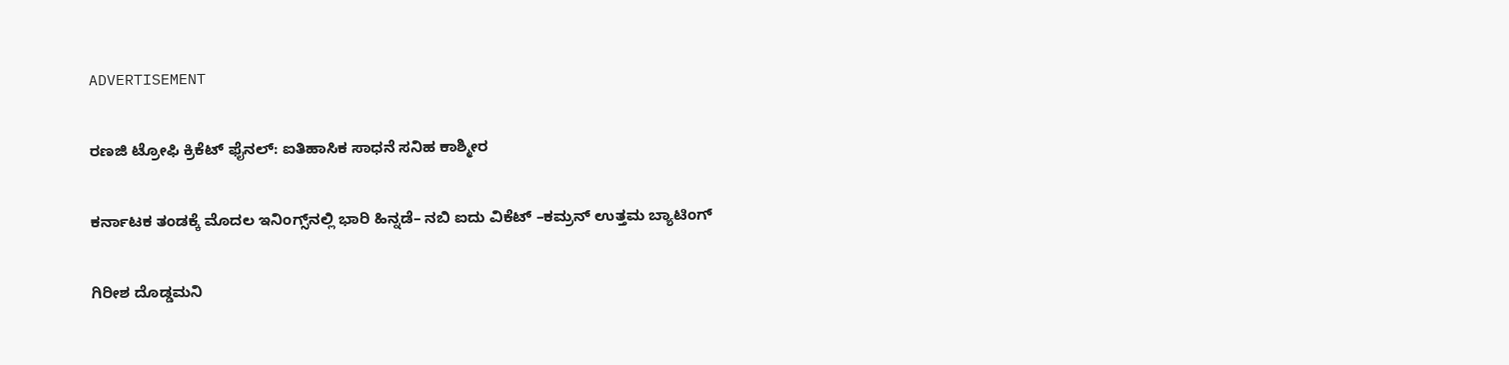ADVERTISEMENT

ರಣಜಿ ಟ್ರೋಫಿ ಕ್ರಿಕೆಟ್ ಫೈನಲ್‌: ಐತಿಹಾಸಿಕ ಸಾಧನೆ ಸನಿಹ ಕಾಶ್ಮೀರ

ಕರ್ನಾಟಕ ತಂಡಕ್ಕೆ ಮೊದಲ ಇನಿಂಗ್ಸ್‌ನಲ್ಲಿ ಭಾರಿ ಹಿನ್ನಡೆ– ನಬಿ ಐದು ವಿಕೆಟ್‌ –ಕಮ್ರನ್ ಉತ್ತಮ ಬ್ಯಾಟಿಂಗ್‌

ಗಿರೀಶ ದೊಡ್ಡಮನಿ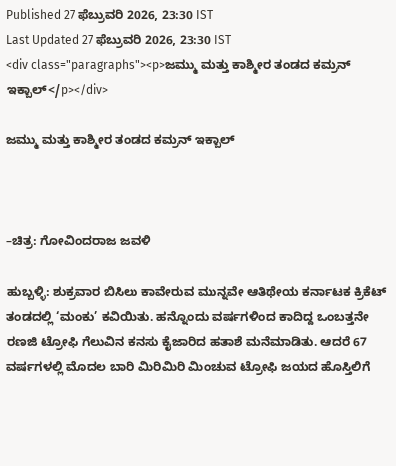Published 27 ಫೆಬ್ರುವರಿ 2026, 23:30 IST
Last Updated 27 ಫೆಬ್ರುವರಿ 2026, 23:30 IST
<div class="paragraphs"><p>ಜಮ್ಮು ಮತ್ತು ಕಾಶ್ಮೀರ ತಂಡದ ಕಮ್ರನ್ ಇಕ್ಬಾಲ್</p></div>

ಜಮ್ಮು ಮತ್ತು ಕಾಶ್ಮೀರ ತಂಡದ ಕಮ್ರನ್ ಇಕ್ಬಾಲ್



–ಚಿತ್ರ: ಗೋವಿಂದರಾಜ ಜವಳಿ

ಹುಬ್ಬಳ್ಳಿ: ಶುಕ್ರವಾರ ಬಿಸಿಲು ಕಾವೇರುವ ಮುನ್ನವೇ ಆತಿಥೇಯ ಕರ್ನಾಟಕ ಕ್ರಿಕೆಟ್‌ ತಂಡದಲ್ಲಿ ‘ಮಂಕು’ ಕವಿಯಿತು. ಹನ್ನೊಂದು ವರ್ಷಗಳಿಂದ ಕಾದಿದ್ದ ಒಂಬತ್ತನೇ ರಣಜಿ ಟ್ರೋಫಿ ಗೆಲುವಿನ ಕನಸು ಕೈಜಾರಿದ ಹತಾಶೆ ಮನೆಮಾಡಿತು. ಆದರೆ 67 ವರ್ಷಗಳಲ್ಲಿ ಮೊದಲ ಬಾರಿ ಮಿರಿಮಿರಿ ಮಿಂಚುವ ಟ್ರೋಫಿ ಜಯದ ಹೊಸ್ತಿಲಿಗೆ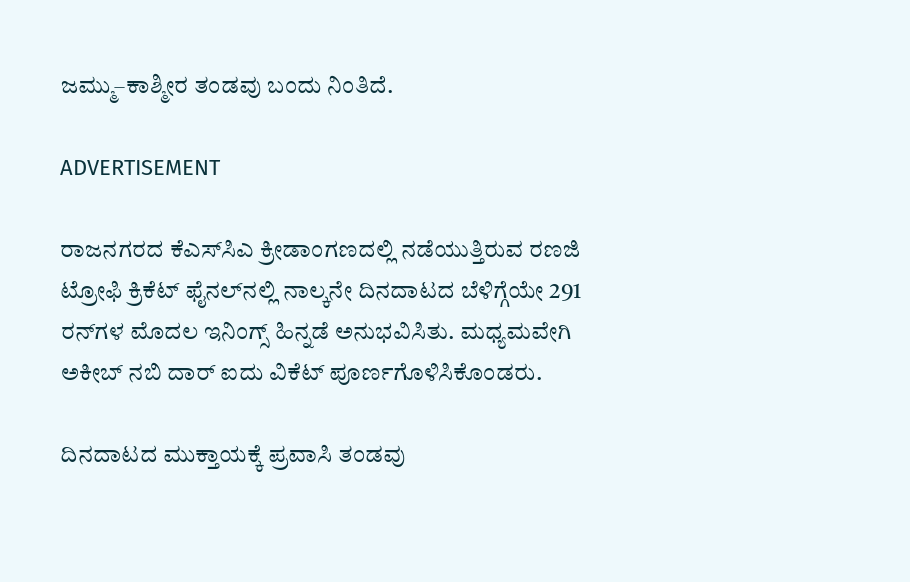ಜಮ್ಮು–ಕಾಶ್ಮೀರ ತಂಡವು ಬಂದು ನಿಂತಿದೆ.

ADVERTISEMENT

ರಾಜನಗರದ ಕೆಎಸ್‌ಸಿಎ ಕ್ರೀಡಾಂಗಣದಲ್ಲಿ ನಡೆಯುತ್ತಿರುವ ರಣಜಿ ಟ್ರೋಫಿ ಕ್ರಿಕೆಟ್ ಫೈನಲ್‌ನಲ್ಲಿ ನಾಲ್ಕನೇ ದಿನದಾಟದ ಬೆಳಿಗ್ಗೆಯೇ 291 ರನ್‌ಗಳ ಮೊದಲ ಇನಿಂಗ್ಸ್ ಹಿನ್ನಡೆ ಅನುಭವಿಸಿತು. ಮಧ್ಯಮವೇಗಿ ಅಕೀಬ್ ನಬಿ ದಾರ್ ಐದು ವಿಕೆಟ್ ಪೂರ್ಣಗೊಳಿಸಿಕೊಂಡರು.

ದಿನದಾಟದ ಮುಕ್ತಾಯಕ್ಕೆ ಪ್ರವಾಸಿ ತಂಡವು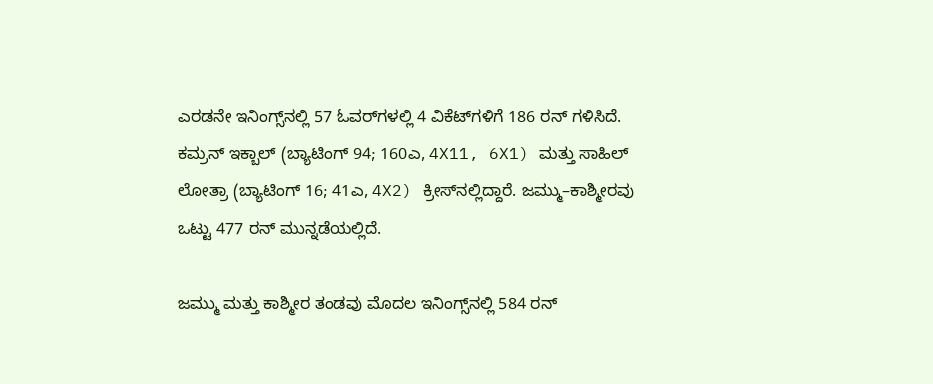ಎರಡನೇ ಇನಿಂಗ್ಸ್‌ನಲ್ಲಿ 57 ಓವರ್‌ಗಳಲ್ಲಿ 4 ವಿಕೆಟ್‌ಗಳಿಗೆ 186 ರನ್ ಗಳಿಸಿದೆ. ಕಮ್ರನ್ ಇಕ್ಬಾಲ್ (ಬ್ಯಾಟಿಂಗ್ 94; 160ಎ, 4X11, 6X1) ಮತ್ತು ಸಾಹಿಲ್ ಲೋತ್ರಾ (ಬ್ಯಾಟಿಂಗ್ 16; 41ಎ, 4X2) ಕ್ರೀಸ್‌ನಲ್ಲಿದ್ದಾರೆ. ಜಮ್ಮು–ಕಾಶ್ಮೀರವು ಒಟ್ಟು 477 ರನ್‌ ಮುನ್ನಡೆಯಲ್ಲಿದೆ.

ಜಮ್ಮು ಮತ್ತು ಕಾಶ್ಮೀರ ತಂಡವು ಮೊದಲ ಇನಿಂಗ್ಸ್‌ನಲ್ಲಿ 584 ರನ್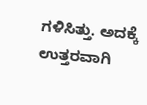ಗಳಿಸಿತ್ತು. ಅದಕ್ಕೆ ಉತ್ತರವಾಗಿ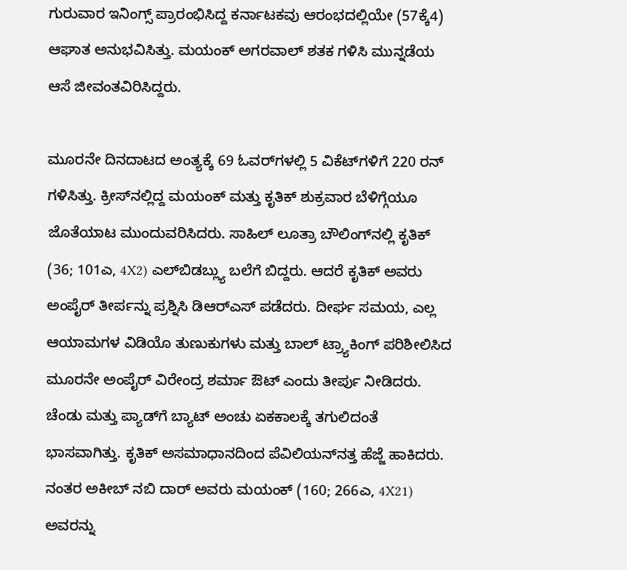ಗುರುವಾರ ಇನಿಂಗ್ಸ್‌ ಪ್ರಾರಂಭಿಸಿದ್ದ ಕರ್ನಾಟಕವು ಆರಂಭದಲ್ಲಿಯೇ (57ಕ್ಕೆ4) ಆಘಾತ ಅನುಭವಿಸಿತ್ತು. ಮಯಂಕ್ ಅಗರವಾಲ್ ಶತಕ ಗಳಿಸಿ ಮುನ್ನಡೆಯ ಆಸೆ ಜೀವಂತವಿರಿಸಿದ್ದರು.

ಮೂರನೇ ದಿನದಾಟದ ಅಂತ್ಯಕ್ಕೆ 69 ಓವರ್‌ಗಳಲ್ಲಿ 5 ವಿಕೆಟ್‌ಗಳಿಗೆ 220 ರನ್ ಗಳಿಸಿತ್ತು. ಕ್ರೀಸ್‌ನಲ್ಲಿದ್ದ ಮಯಂಕ್ ಮತ್ತು ಕೃತಿಕ್ ಶುಕ್ರವಾರ ಬೆಳಿಗ್ಗೆಯೂ ಜೊತೆಯಾಟ ಮುಂದುವರಿಸಿದರು. ಸಾಹಿಲ್ ಲೂತ್ರಾ ಬೌಲಿಂಗ್‌ನಲ್ಲಿ ಕೃತಿಕ್ (36; 101ಎ, 4X2) ಎಲ್‌ಬಿಡಬ್ಲ್ಯು ಬಲೆಗೆ ಬಿದ್ದರು. ಆದರೆ ಕೃತಿಕ್ ಅವರು ಅಂಪೈರ್ ತೀರ್ಪನ್ನು ಪ್ರಶ್ನಿಸಿ ಡಿಆರ್‌ಎಸ್ ಪಡೆದರು. ದೀರ್ಘ ಸಮಯ, ಎಲ್ಲ ಆಯಾಮಗಳ ವಿಡಿಯೊ ತುಣುಕುಗಳು ಮತ್ತು ಬಾಲ್ ಟ್ರ್ಯಾಕಿಂಗ್ ಪರಿಶೀಲಿಸಿದ ಮೂರನೇ ಅಂಪೈರ್ ವಿರೇಂದ್ರ ಶರ್ಮಾ ಔಟ್ ಎಂದು ತೀರ್ಪು ನೀಡಿದರು. ಚೆಂಡು ಮತ್ತು ಪ್ಯಾಡ್‌ಗೆ ಬ್ಯಾಟ್ ಅಂಚು ಏಕಕಾಲಕ್ಕೆ ತಗುಲಿದಂತೆ ಭಾಸವಾಗಿತ್ತು. ಕೃತಿಕ್ ಅಸಮಾಧಾನದಿಂದ ಪೆವಿಲಿಯನ್‌ನತ್ತ ಹೆಜ್ಜೆ ಹಾಕಿದರು. ನಂತರ ಅಕೀಬ್ ನಬಿ ದಾರ್ ಅವರು ಮಯಂಕ್ (160; 266ಎ, 4X21) ಅವರನ್ನು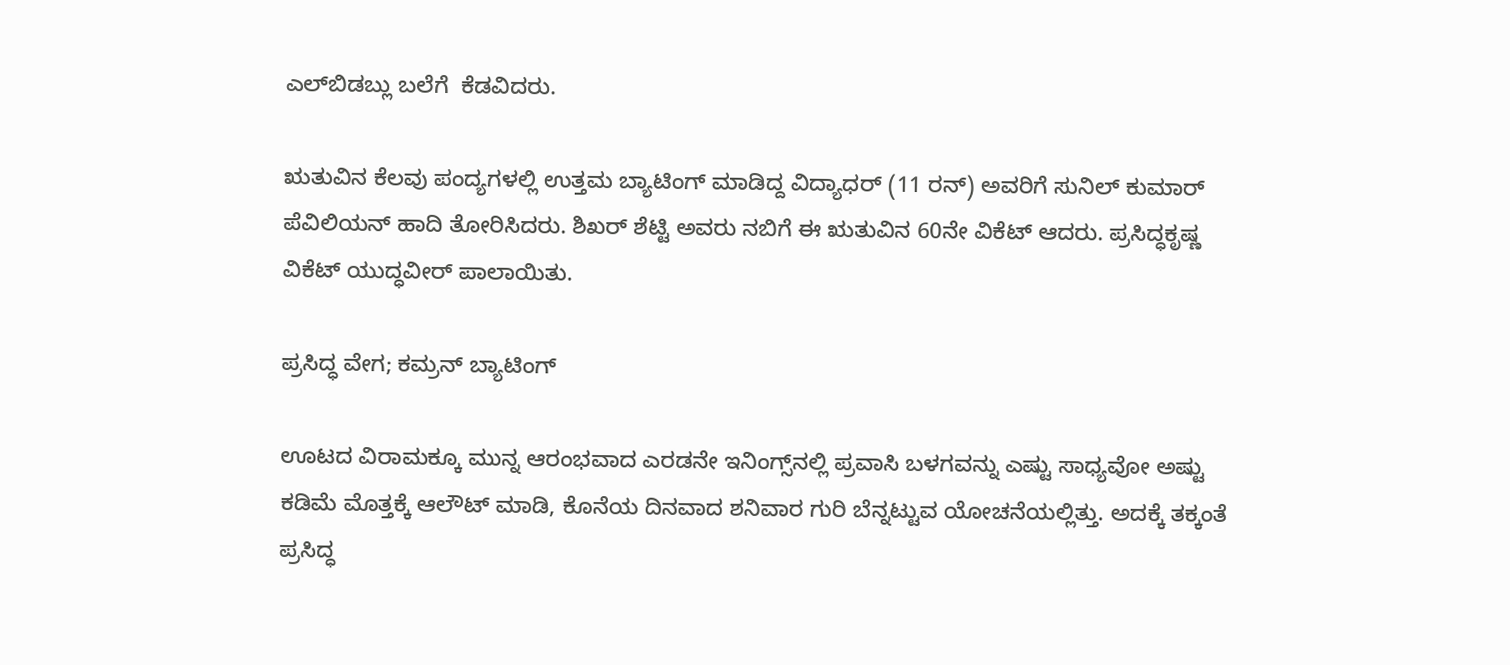ಎಲ್‌ಬಿಡಬ್ಲು ಬಲೆಗೆ  ಕೆಡವಿದರು.

ಋತುವಿನ ಕೆಲವು ಪಂದ್ಯಗಳಲ್ಲಿ ಉತ್ತಮ ಬ್ಯಾಟಿಂಗ್ ಮಾಡಿದ್ದ ವಿದ್ಯಾಧರ್ (11 ರನ್) ಅವರಿಗೆ ಸುನಿಲ್ ಕುಮಾರ್ ಪೆವಿಲಿಯನ್ ಹಾದಿ ತೋರಿಸಿದರು. ಶಿಖರ್ ಶೆಟ್ಟಿ ಅವರು ನಬಿಗೆ ಈ ಋತುವಿನ 60ನೇ ವಿಕೆಟ್ ಆದರು. ಪ್ರಸಿದ್ಧಕೃಷ್ಣ ವಿಕೆಟ್ ಯುದ್ಧವೀರ್ ಪಾಲಾಯಿತು.

ಪ್ರಸಿದ್ಧ ವೇಗ; ಕಮ್ರನ್ ಬ್ಯಾಟಿಂಗ್

ಊಟದ ವಿರಾಮಕ್ಕೂ ಮುನ್ನ ಆರಂಭವಾದ ಎರಡನೇ ಇನಿಂಗ್ಸ್‌ನಲ್ಲಿ ಪ್ರವಾಸಿ ಬಳಗವನ್ನು ಎಷ್ಟು ಸಾಧ್ಯವೋ ಅಷ್ಟು ಕಡಿಮೆ ಮೊತ್ತಕ್ಕೆ ಆಲೌಟ್ ಮಾಡಿ, ಕೊನೆಯ ದಿನವಾದ ಶನಿವಾರ ಗುರಿ ಬೆನ್ನಟ್ಟುವ ಯೋಚನೆಯಲ್ಲಿತ್ತು. ಅದಕ್ಕೆ ತಕ್ಕಂತೆ ಪ್ರಸಿದ್ಧ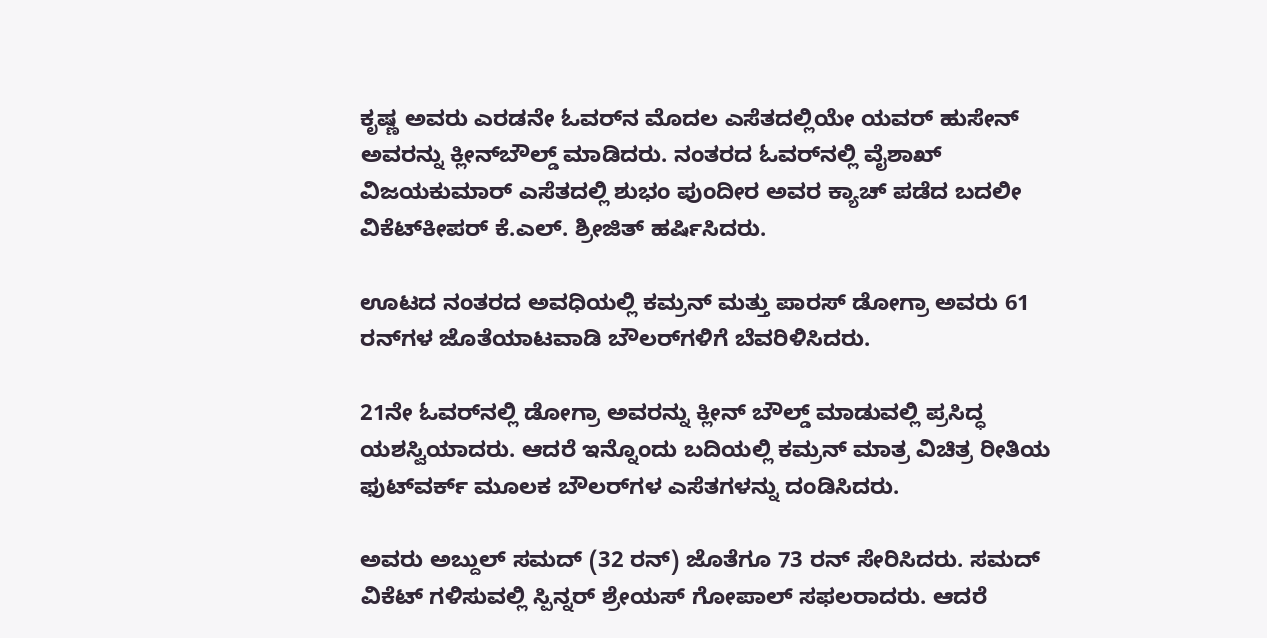ಕೃಷ್ಣ ಅವರು ಎರಡನೇ ಓವರ್‌ನ ಮೊದಲ ಎಸೆತದಲ್ಲಿಯೇ ಯವರ್ ಹುಸೇನ್ ಅವರನ್ನು ಕ್ಲೀನ್‌ಬೌಲ್ಡ್ ಮಾಡಿದರು. ನಂತರದ ಓವರ್‌ನಲ್ಲಿ ವೈಶಾಖ್ ವಿ‌ಜಯಕುಮಾರ್ ಎಸೆತದಲ್ಲಿ ಶುಭಂ ಪುಂದೀರ ಅವರ ಕ್ಯಾಚ್ ಪಡೆದ ಬದಲೀ ವಿಕೆಟ್‌ಕೀಪರ್ ಕೆ.ಎಲ್. ಶ್ರೀಜಿತ್ ಹರ್ಷಿಸಿದರು.

ಊಟದ ನಂತರದ ಅವಧಿಯಲ್ಲಿ ಕಮ್ರನ್ ಮತ್ತು ಪಾರಸ್ ಡೋಗ್ರಾ ಅವರು 61 ರನ್‌ಗಳ ಜೊತೆಯಾಟವಾಡಿ ಬೌಲರ್‌ಗಳಿಗೆ ಬೆವರಿಳಿಸಿದರು.

21ನೇ ಓವರ್‌ನಲ್ಲಿ ಡೋಗ್ರಾ ಅವರನ್ನು ಕ್ಲೀನ್‌ ಬೌಲ್ಡ್ ಮಾಡುವಲ್ಲಿ ಪ್ರಸಿದ್ಧ ಯಶಸ್ವಿಯಾದರು. ಆದರೆ ಇನ್ನೊಂದು ಬದಿಯಲ್ಲಿ ಕಮ್ರನ್ ಮಾತ್ರ ವಿಚಿತ್ರ ರೀತಿಯ ಫುಟ್‌ವರ್ಕ್‌ ಮೂಲಕ ಬೌಲರ್‌ಗಳ ಎಸೆತಗಳನ್ನು ದಂಡಿಸಿದರು.

ಅವರು ಅಬ್ದುಲ್ ಸಮದ್ (32 ರನ್) ಜೊತೆಗೂ 73 ರನ್ ಸೇರಿಸಿದರು. ಸಮದ್ ವಿಕೆಟ್ ಗಳಿಸುವಲ್ಲಿ ಸ್ಪಿನ್ನರ್ ಶ್ರೇಯಸ್ ಗೋಪಾಲ್ ಸಫಲರಾದರು. ಆದರೆ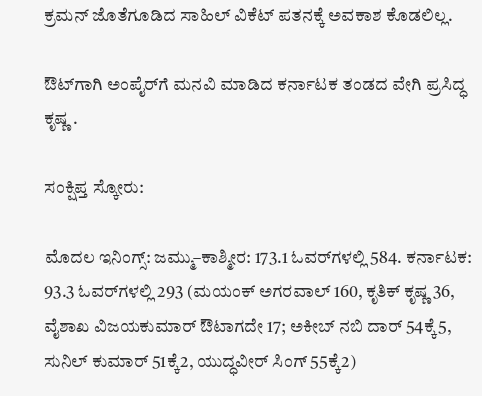ಕ್ರಮನ್ ಜೊತೆಗೂಡಿದ ಸಾಹಿಲ್ ವಿಕೆಟ್‌ ಪತನಕ್ಕೆ ಅವಕಾಶ ಕೊಡಲಿಲ್ಲ.

ಔಟ್‌ಗಾಗಿ ಅಂಪೈರ್‌ಗೆ ಮನವಿ ಮಾಡಿದ ಕರ್ನಾಟಕ ತಂಡದ ವೇಗಿ ಪ್ರಸಿದ್ಧ ಕೃಷ್ಣ .

ಸಂಕ್ಷಿಪ್ತ ಸ್ಕೋರು:

ಮೊದಲ ಇನಿಂಗ್ಸ್: ಜಮ್ಮು–ಕಾಶ್ಮೀರ: 173.1 ಓವರ್‌ಗಳಲ್ಲಿ 584. ಕರ್ನಾಟಕ: 93.3 ಓವರ್‌ಗಳಲ್ಲಿ 293 (ಮಯಂಕ್ ಅಗರವಾಲ್ 160, ಕೃತಿಕ್ ಕೃಷ್ಣ 36, ವೈಶಾಖ ವಿಜಯಕುಮಾರ್ ಔಟಾಗದೇ 17; ಅಕೀಬ್ ನಬಿ ದಾರ್ 54ಕ್ಕೆ5, ಸುನಿಲ್ ಕುಮಾರ್ 51ಕ್ಕೆ2, ಯುದ್ಧವೀರ್ ಸಿಂಗ್ 55ಕ್ಕೆ2)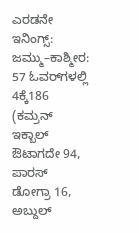ಎರಡನೇ ಇನಿಂಗ್ಸ್: ಜಮ್ಮು–ಕಾಶ್ಮೀರ: 57 ಓವರ್‌ಗಳಲ್ಲಿ 4ಕ್ಕೆ186 (ಕಮ್ರನ್ ಇಕ್ಬಾಲ್ ಔಟಾಗದೇ 94, ಪಾರಸ್ ಡೋಗ್ರಾ 16, ಅಬ್ದುಲ್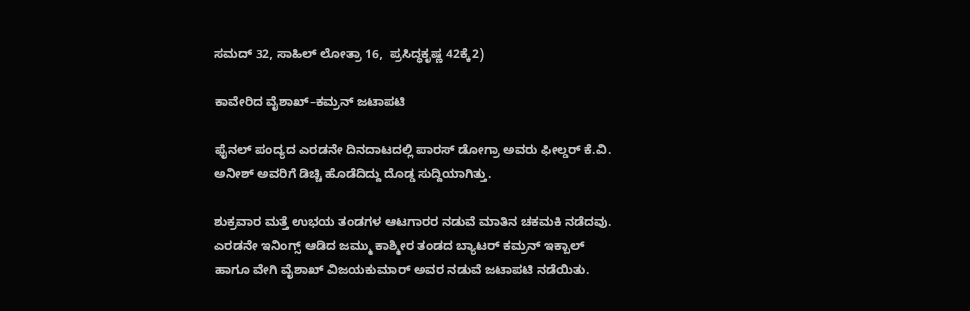ಸಮದ್ 32, ಸಾಹಿಲ್ ಲೋತ್ರಾ 16,  ಪ್ರಸಿದ್ಧಕೃಷ್ಣ 42ಕ್ಕೆ2)

ಕಾವೇರಿದ ವೈಶಾಖ್–ಕಮ್ರನ್ ಜಟಾಪಟಿ

ಫೈನಲ್ ಪಂದ್ಯದ ಎರಡನೇ ದಿನದಾಟದಲ್ಲಿ ಪಾರಸ್ ಡೋಗ್ರಾ ಅವರು ಫೀಲ್ಡರ್‌ ಕೆ.ವಿ. ಅನೀಶ್ ಅವರಿಗೆ ಡಿಚ್ಚಿ ಹೊಡೆದಿದ್ದು ದೊಡ್ಡ ಸುದ್ದಿಯಾಗಿತ್ತು.

ಶುಕ್ರವಾರ ಮತ್ತೆ ಉಭಯ ತಂಡಗಳ ಆಟಗಾರರ ನಡುವೆ ಮಾತಿನ ಚಕಮಕಿ ನಡೆದವು. ಎರಡನೇ ಇನಿಂಗ್ಸ್‌ ಆಡಿದ ಜಮ್ಮು ಕಾಶ್ಮೀರ ತಂಡದ ಬ್ಯಾಟರ್ ಕಮ್ರನ್‌ ಇಕ್ಬಾಲ್ ಹಾಗೂ ವೇಗಿ ವೈಶಾಖ್ ವಿಜಯಕುಮಾರ್ ಅವರ ನಡುವೆ ಜಟಾಪಟಿ ನಡೆಯಿತು.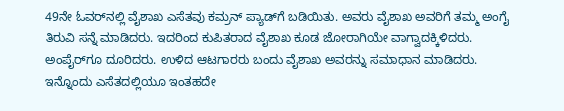49ನೇ ಓವರ್‌ನಲ್ಲಿ ವೈಶಾಖ ಎಸೆತವು ಕಮ್ರನ್ ಪ್ಯಾಡ್‌ಗೆ ಬಡಿಯಿತು. ಅವರು ವೈಶಾಖ ಅವರಿಗೆ ತಮ್ಮ ಅಂಗೈ ತಿರುವಿ ಸನ್ನೆ ಮಾಡಿದರು. ಇದರಿಂದ ಕುಪಿತರಾದ ವೈಶಾಖ ಕೂಡ ಜೋರಾಗಿಯೇ ವಾಗ್ವಾದಕ್ಕಿಳಿದರು. ಅಂಪೈರ್‌ಗೂ ದೂರಿದರು. ಉಳಿದ ಆಟಗಾರರು ಬಂದು ವೈಶಾಖ ಅವರನ್ನು ಸಮಾಧಾನ ಮಾಡಿದರು. ಇನ್ನೊಂದು ಎಸೆತದಲ್ಲಿಯೂ ಇಂತಹದೇ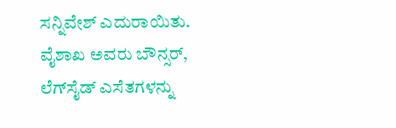ಸನ್ನಿವೇಶ್ ಎದುರಾಯಿತು. ವೈಶಾಖ ಅವರು ಬೌನ್ಸರ್‌, ಲೆಗ್‌ಸೈಡ್ ಎಸೆತಗಳನ್ನು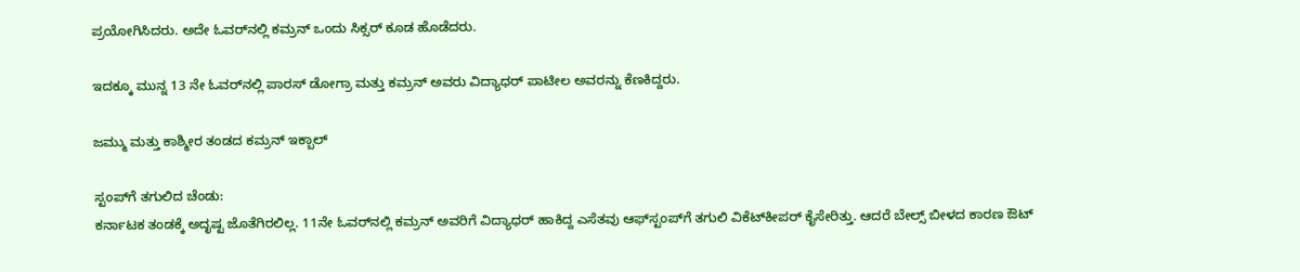ಪ್ರಯೋಗಿಸಿದರು. ಅದೇ ಓವರ್‌ನಲ್ಲಿ ಕಮ್ರನ್ ಒಂದು ಸಿಕ್ಸರ್ ಕೂಡ ಹೊಡೆದರು.

ಇದಕ್ಕೂ ಮುನ್ನ 13 ನೇ ಓವರ್‌ನಲ್ಲಿ ಪಾರಸ್ ಡೋಗ್ರಾ ಮತ್ತು ಕಮ್ರನ್‌ ಅವರು ವಿದ್ಯಾಧರ್ ಪಾಟೀಲ ಅವರನ್ನು ಕೆಣಕಿದ್ದರು.

ಜಮ್ಮು ಮತ್ತು ಕಾಶ್ಮೀರ ತಂಡದ ಕಮ್ರನ್ ಇಕ್ಬಾಲ್

ಸ್ಟಂಪ್‌ಗೆ ತಗುಲಿದ ಚೆಂಡು:
ಕರ್ನಾಟಕ ತಂಡಕ್ಕೆ ಅದೃಷ್ಟ ಜೊತೆಗಿರಲಿಲ್ಲ. 11ನೇ ಓವರ್‌ನಲ್ಲಿ ಕಮ್ರನ್ ಅವರಿಗೆ ವಿದ್ಯಾಧರ್ ಹಾಕಿದ್ದ ಎಸೆತವು ಆಫ್‌ಸ್ಟಂಪ್‌ಗೆ ತಗುಲಿ ವಿಕೆಟ್‌ಕೀಪರ್ ಕೈಸೇರಿತ್ತು. ಆದರೆ ಬೇಲ್ಸ್‌ ಬೀಳದ ಕಾರಣ ಔಟ್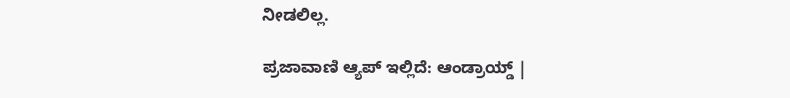ನೀಡಲಿಲ್ಲ.

ಪ್ರಜಾವಾಣಿ ಆ್ಯಪ್ ಇಲ್ಲಿದೆ: ಆಂಡ್ರಾಯ್ಡ್ |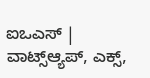ಐಒಎಸ್ | ವಾಟ್ಸ್ಆ್ಯಪ್, ಎಕ್ಸ್,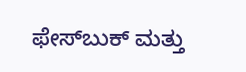ಫೇಸ್‌ಬುಕ್ ಮತ್ತು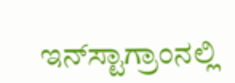ಇನ್‌ಸ್ಟಾಗ್ರಾಂನಲ್ಲಿ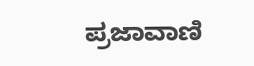ಪ್ರಜಾವಾಣಿ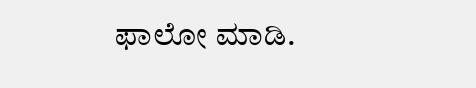ಫಾಲೋ ಮಾಡಿ.